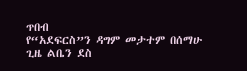ጥበብ
የ“አደፍርስ”ን ዳግም መታተም በሰማሁ ጊዜ ልቤን ደስ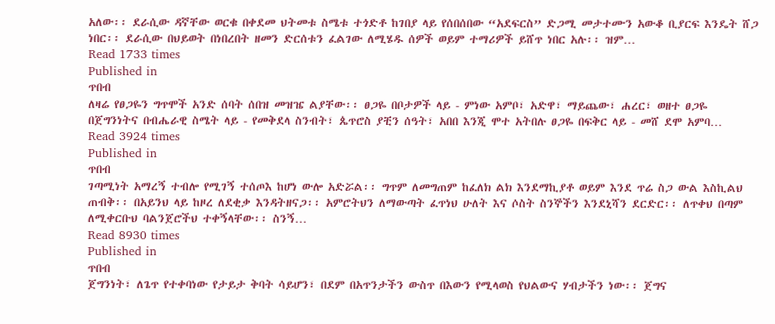አለው፡፡ ደራሲው ዳኛቸው ወርቁ በቀደመ ህትመቱ ስሜቱ ተጎድቶ ከገበያ ላይ የሰበሰበው “አደፍርስ” ድጋሚ መታተሙን አውቆ ቢያርፍ እንዴት ሸጋ ነበር፡፡ ደራሲው በህይወት በነበረበት ዘመን ድርሰቱን ፈልገው ለሚሄዱ ሰዎች ወይም ተማሪዎች ይሸጥ ነበር አሉ፡፡ ዝም…
Read 1733 times
Published in
ጥበብ
ለዛሬ የፀጋዬን ግጥሞች አንድ ሰባት ሰበዝ መዝዤ ልያቸው፡፡ ፀጋዬ በቦታዎች ላይ - ምነው አምቦ፣ አድዋ፣ ማይጨው፣ ሐረር፣ ወዘተ ፀጋዬ በጀግንነትና በብሔራዊ ስሜት ላይ - የመቅደላ ስንብት፣ ጴጥሮስ ያቺን ሰዓት፣ አበበ እንጂ ሞተ አትበሉ ፀጋዬ በፍቅር ላይ - መሸ ደሞ አምባ…
Read 3924 times
Published in
ጥበብ
ገጣሚነት አማረኝ ተብሎ የሚገኝ ተሰጦእ ከሆነ ውሎ አድሯል፡፡ ግጥም ለመግጠም ከፈለክ ልክ እንደማኪያቶ ወይም እንደ ጥሬ ስጋ ውል እስኪልህ ጠብቅ፡፡ በአይንህ ላይ ከዞረ ለደቂቃ እንዳትዘናጋ፡፡ አምሮትህን ለማውጣት ፈጥነህ ሁለት እና ሶስት ስንኞችን እንደኒሻን ደርድር፡፡ ለጥቀህ በጣም ለሚቀርቡህ ባልንጀሮችህ ተቀኝላቸው፡፡ ስንኝ…
Read 8930 times
Published in
ጥበብ
ጀግንነት፣ ለጌጥ የተቀባነው የታይታ ቅባት ሳይሆን፣ በደም በአጥንታችን ውስጥ በእውን የሚላወስ የህልውና ሃብታችን ነው፡፡ ጀግና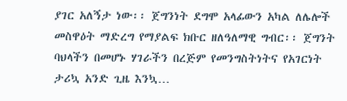ያገር አለኝታ ነው፡፡ ጀግንነት ደግሞ አላፊውን አካል ለሌሎች መስዋዕት ማድረግ የማያልፍ ክቡር ዘለዓለማዊ ግብር፡፡ ጀግንት ባህላችን በመሆኑ ሃገራችን በረጅም የመንግስትነትና የአገርነት ታሪኳ አንድ ጊዜ እንኳ…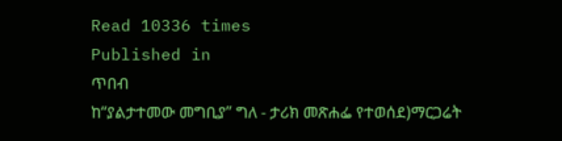Read 10336 times
Published in
ጥበብ
ከ“ያልታተመው መግቢያ” ግለ - ታሪክ መጽሐፌ የተወሰደ)ማርጋሬት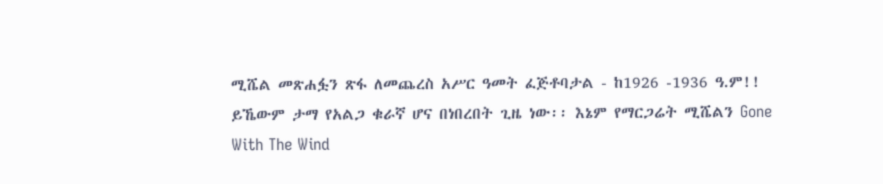ሚሼል መጽሐፏን ጽፋ ለመጨረስ አሥር ዓመት ፈጅቶባታል - ከ1926 -1936 ዓ.ም!! ይኼውም ታማ የአልጋ ቁራኛ ሆና በነበረበት ጊዜ ነው፡፡ እኔም የማርጋሬት ሚሼልን Gone With The Wind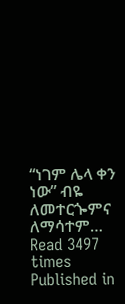“ነገም ሌላ ቀን ነው” ብዬ ለመተርጐምና ለማሳተም…
Read 3497 times
Published in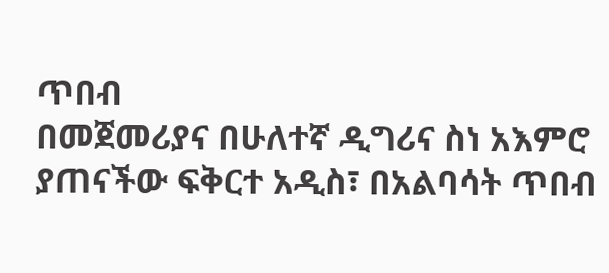ጥበብ
በመጀመሪያና በሁለተኛ ዲግሪና ስነ አእምሮ ያጠናችው ፍቅርተ አዲስ፣ በአልባሳት ጥበብ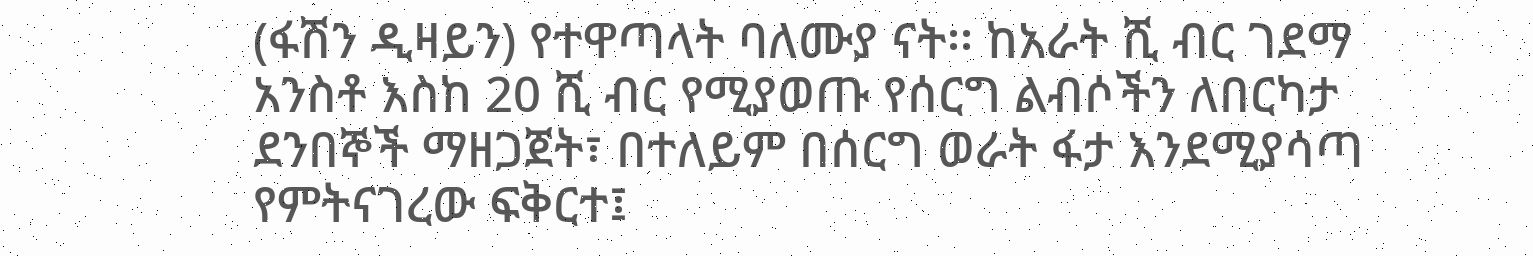(ፋሽን ዲዛይን) የተዋጣላት ባለሙያ ናት፡፡ ከአራት ሺ ብር ገደማ አንስቶ እስከ 20 ሺ ብር የሚያወጡ የሰርግ ልብሶችን ለበርካታ ደንበኞች ማዘጋጀት፣ በተለይም በሰርግ ወራት ፋታ እንደሚያሳጣ የምትናገረው ፍቅርተ፤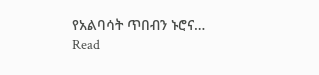የአልባሳት ጥበብን ኑሮና…
Read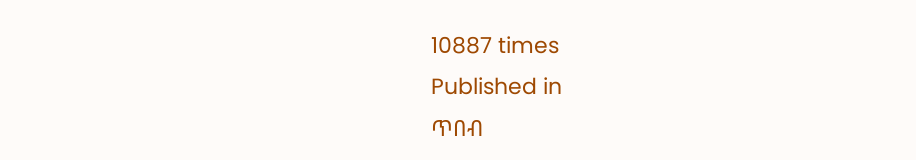10887 times
Published in
ጥበብ